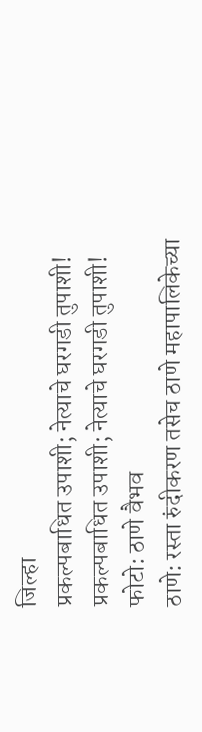जिल्हा
प्रकल्पबाधित उपाशी; नेत्याचे घरगडी तुपाशी!
प्रकल्पबाधित उपाशी; नेत्याचे घरगडी तुपाशी!
फोटो: ठाणे वैभव
ठाणे: रस्ता रुंदीकरण तसेच ठाणे महापालिकेच्या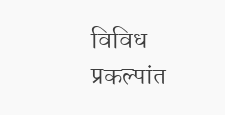विविध प्रकल्पांत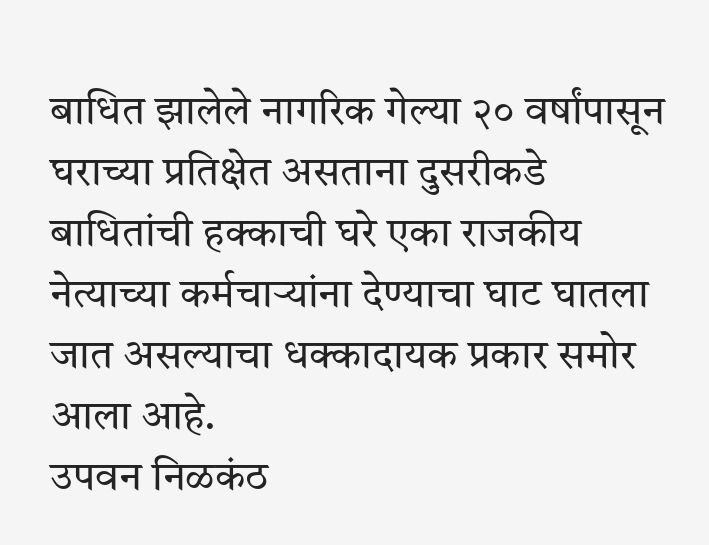बाधित झालेले नागरिक गेल्या २० वर्षांपासून घराच्या प्रतिक्षेत असताना दुसरीकडे बाधितांची हक्काची घरे एका राजकीय नेत्याच्या कर्मचाऱ्यांना देण्याचा घाट घातला जात असल्याचा धक्कादायक प्रकार समोर आला आहे.
उपवन निळकंठ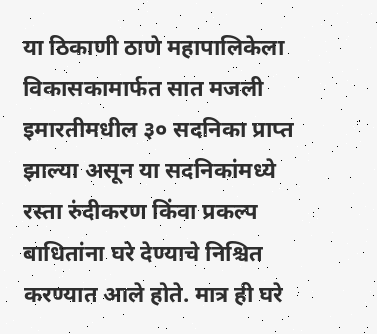या ठिकाणी ठाणे महापालिकेला विकासकामार्फत सात मजली इमारतीमधील ३० सदनिका प्राप्त झाल्या असून या सदनिकांमध्ये रस्ता रुंदीकरण किंवा प्रकल्प बाधितांना घरे देण्याचे निश्चित करण्यात आले होते. मात्र ही घरे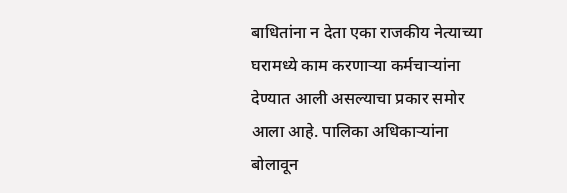बाधितांना न देता एका राजकीय नेत्याच्या घरामध्ये काम करणाऱ्या कर्मचाऱ्यांना देण्यात आली असल्याचा प्रकार समोर आला आहे. पालिका अधिकाऱ्यांना बोलावून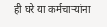ही घरे या कर्मचाऱ्यांना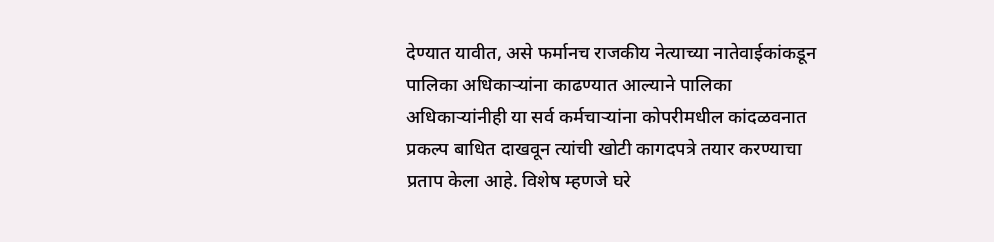देण्यात यावीत, असे फर्मानच राजकीय नेत्याच्या नातेवाईकांकडून पालिका अधिकाऱ्यांना काढण्यात आल्याने पालिका अधिकाऱ्यांनीही या सर्व कर्मचाऱ्यांना कोपरीमधील कांदळवनात प्रकल्प बाधित दाखवून त्यांची खोटी कागदपत्रे तयार करण्याचा प्रताप केला आहे. विशेष म्हणजे घरे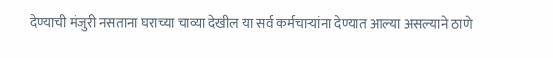देण्याची मंजुरी नसताना घराच्या चाव्या देखील या सर्व कर्मचाऱ्यांना देण्यात आल्या असल्याने ठाणे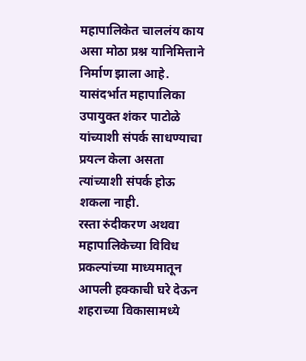महापालिकेत चाललंय काय असा मोठा प्रश्न यानिमित्ताने निर्माण झाला आहे. यासंदर्भात महापालिका उपायुक्त शंकर पाटोळे यांच्याशी संपर्क साधण्याचा प्रयत्न केला असता त्यांच्याशी संपर्क होऊ शकला नाही.
रस्ता रुंदीकरण अथवा महापालिकेच्या विविध प्रकल्पांच्या माध्यमातून आपली हक्काची घरे देऊन शहराच्या विकासामध्ये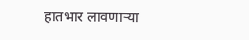हातभार लावणाऱ्या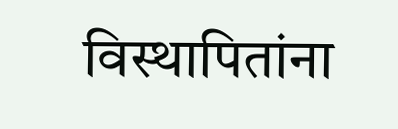विस्थापितांना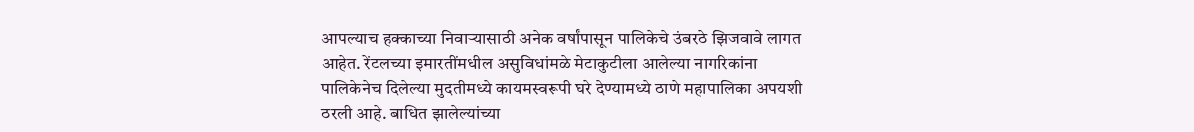आपल्याच हक्काच्या निवाऱ्यासाठी अनेक वर्षांपासून पालिकेचे उंबरठे झिजवावे लागत आहेत. रेंटलच्या इमारतींमधील असुविधांमळे मेटाकुटीला आलेल्या नागरिकांना पालिकेनेच दिलेल्या मुदतीमध्ये कायमस्वरूपी घरे देण्यामध्ये ठाणे महापालिका अपयशी ठरली आहे. बाधित झालेल्यांच्या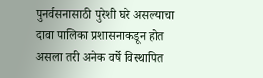पुनर्वसनासाठी पुरेशी घरे असल्याचा दावा पालिका प्रशासनाकडून होत असला तरी अनेक वर्षे विस्थापित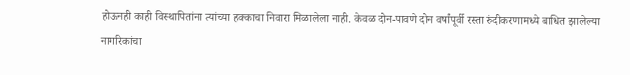होऊनही काही विस्थापितांना त्यांच्या हक्काचा निवारा मिळालेला नाही. केवळ दोन-पावणे दोन वर्षांपूर्वी रस्ता रुंदीकरणामध्ये बाधित झालेल्या नागरिकांचा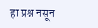हा प्रश्न नसून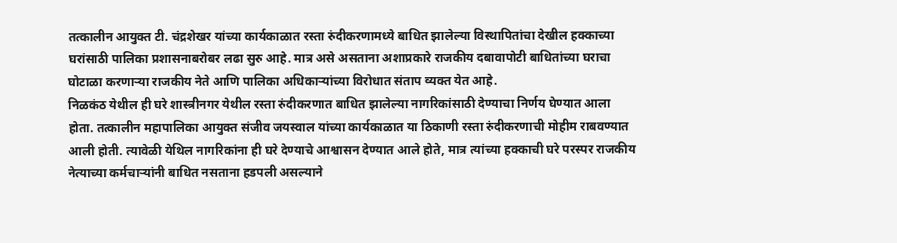तत्कालीन आयुक्त टी. चंद्रशेखर यांच्या कार्यकाळात रस्ता रुंदीकरणामध्ये बाधित झालेल्या विस्थापितांचा देखील हक्काच्या घरांसाठी पालिका प्रशासनाबरोबर लढा सुरु आहे. मात्र असे असताना अशाप्रकारे राजकीय दबावापोटी बाधितांच्या घराचा घोटाळा करणाऱ्या राजकीय नेते आणि पालिका अधिकाऱ्यांच्या विरोधात संताप व्यक्त येत आहे.
निळकंठ येथील ही घरे शास्त्रीनगर येथील रस्ता रुंदीकरणात बाधित झालेल्या नागरिकांसाठी देण्याचा निर्णय घेण्यात आला होता. तत्कालीन महापालिका आयुक्त संजीव जयस्वाल यांच्या कार्यकाळात या ठिकाणी रस्ता रुंदीकरणाची मोहीम राबवण्यात आली होती. त्यावेळी येथिल नागरिकांना ही घरे देण्याचे आश्वासन देण्यात आले होते, मात्र त्यांच्या हक्काची घरे परस्पर राजकीय नेत्याच्या कर्मचाऱ्यांनी बाधित नसताना हडपली असल्याने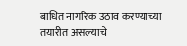बाधित नागरिक उठाव करण्याच्या तयारीत असल्याचे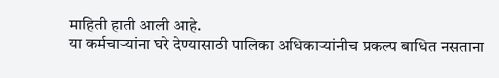माहिती हाती आली आहे.
या कर्मचाऱ्यांना घरे देण्यासाठी पालिका अधिकाऱ्यांनीच प्रकल्प बाधित नसताना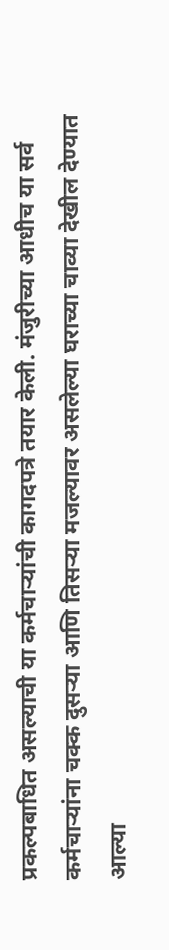प्रकल्पबाधित असल्याची या कर्मचाऱ्यांची कागदपत्रे तयार केली. मंजुरीच्या आधीच या सर्व कर्मचाऱ्यांना चक्क दुसऱ्या आणि तिसऱ्या मजल्यावर असलेल्या घराच्या चाव्या देखील देण्यात आल्या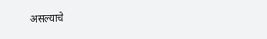असल्याचे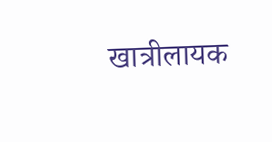खात्रीलायक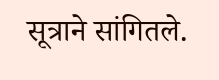सूत्राने सांगितले.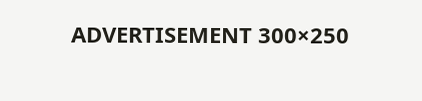ADVERTISEMENT 300×250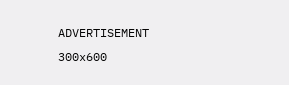ADVERTISEMENT 300x600